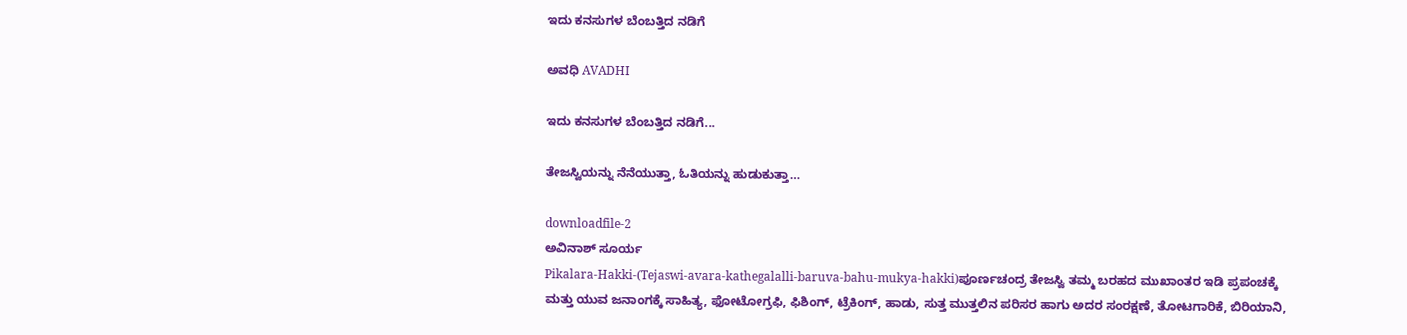ಇದು ಕನಸುಗಳ ಬೆಂಬತ್ತಿದ ನಡಿಗೆ‍

ಅವಧಿ AVADHI

ಇದು ಕನಸುಗಳ ಬೆಂಬತ್ತಿದ ನಡಿಗೆ...

ತೇಜಸ್ವಿಯನ್ನು ನೆನೆಯುತ್ತಾ, ಓತಿಯನ್ನು ಹುಡುಕುತ್ತಾ…

downloadfile-2
ಅವಿನಾಶ್ ಸೂರ್ಯ
Pikalara-Hakki-(Tejaswi-avara-kathegalalli-baruva-bahu-mukya-hakki)ಪೂರ್ಣಚಂದ್ರ ತೇಜಸ್ವಿ ತಮ್ಮ ಬರಹದ ಮುಖಾಂತರ ಇಡಿ ಪ್ರಪಂಚಕ್ಕೆ ಮತ್ತು ಯುವ ಜನಾಂಗಕ್ಕೆ ಸಾಹಿತ್ಯ, ಫೋಟೋಗ್ರಫಿ, ಫಿಶಿಂಗ್, ಟ್ರೆಕಿಂಗ್, ಹಾಡು, ಸುತ್ತ ಮುತ್ತಲಿನ ಪರಿಸರ ಹಾಗು ಅದರ ಸಂರಕ್ಷಣೆ, ತೋಟಗಾರಿಕೆ, ಬಿರಿಯಾನಿ,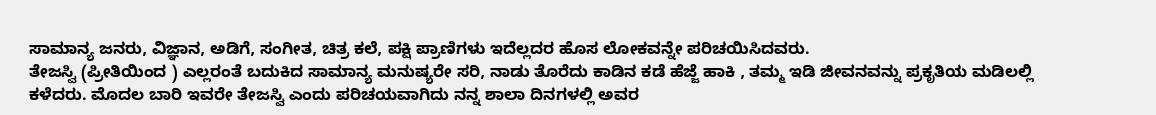ಸಾಮಾನ್ಯ ಜನರು, ವಿಜ್ಞಾನ, ಅಡಿಗೆ, ಸಂಗೀತ, ಚಿತ್ರ ಕಲೆ, ಪಕ್ಷಿ ಪ್ರಾಣಿಗಳು ಇದೆಲ್ಲದರ ಹೊಸ ಲೋಕವನ್ನೇ ಪರಿಚಯಿಸಿದವರು.
ತೇಜಸ್ವಿ (ಪ್ರೀತಿಯಿಂದ ) ಎಲ್ಲರಂತೆ ಬದುಕಿದ ಸಾಮಾನ್ಯ ಮನುಷ್ಯರೇ ಸರಿ, ನಾಡು ತೊರೆದು ಕಾಡಿನ ಕಡೆ ಹೆಜ್ಜೆ ಹಾಕಿ , ತಮ್ಮ ಇಡಿ ಜೀವನವನ್ನು ಪ್ರಕೃತಿಯ ಮಡಿಲಲ್ಲಿ ಕಳೆದರು. ಮೊದಲ ಬಾರಿ ಇವರೇ ತೇಜಸ್ವಿ ಎಂದು ಪರಿಚಯವಾಗಿದು ನನ್ನ ಶಾಲಾ ದಿನಗಳಲ್ಲಿ ಅವರ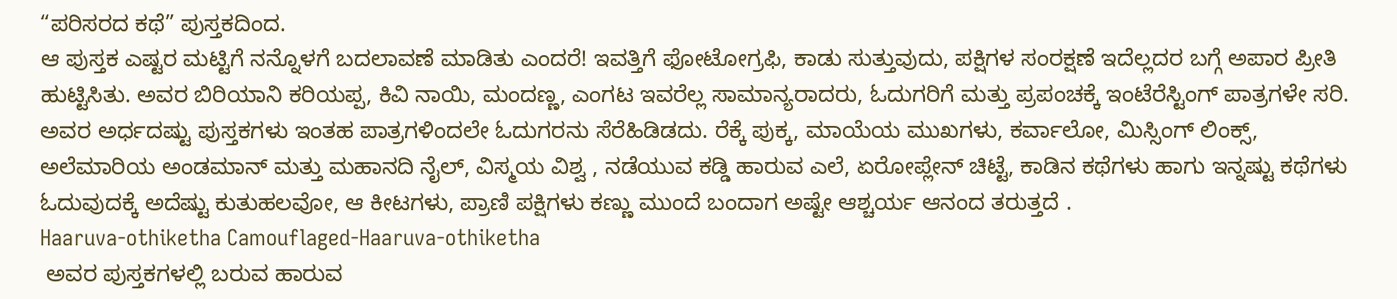“ಪರಿಸರದ ಕಥೆ” ಪುಸ್ತಕದಿಂದ.
ಆ ಪುಸ್ತಕ ಎಷ್ಟರ ಮಟ್ಟಿಗೆ ನನ್ನೊಳಗೆ ಬದಲಾವಣೆ ಮಾಡಿತು ಎಂದರೆ! ಇವತ್ತಿಗೆ ಫೋಟೋಗ್ರಫಿ, ಕಾಡು ಸುತ್ತುವುದು, ಪಕ್ಷಿಗಳ ಸಂರಕ್ಷಣೆ ಇದೆಲ್ಲದರ ಬಗ್ಗೆ ಅಪಾರ ಪ್ರೀತಿ ಹುಟ್ಟಿಸಿತು. ಅವರ ಬಿರಿಯಾನಿ ಕರಿಯಪ್ಪ, ಕಿವಿ ನಾಯಿ, ಮಂದಣ್ಣ, ಎಂಗಟ ಇವರೆಲ್ಲ ಸಾಮಾನ್ಯರಾದರು, ಓದುಗರಿಗೆ ಮತ್ತು ಪ್ರಪಂಚಕ್ಕೆ ಇಂಟೆರೆಸ್ಟಿಂಗ್ ಪಾತ್ರಗಳೇ ಸರಿ. ಅವರ ಅರ್ಧದಷ್ಟು ಪುಸ್ತಕಗಳು ಇಂತಹ ಪಾತ್ರಗಳಿಂದಲೇ ಓದುಗರನು ಸೆರೆಹಿಡಿಡದು. ರೆಕ್ಕೆ ಪುಕ್ಕ, ಮಾಯೆಯ ಮುಖಗಳು, ಕರ್ವಾಲೋ, ಮಿಸ್ಸಿಂಗ್ ಲಿಂಕ್ಸ್, ಅಲೆಮಾರಿಯ ಅಂಡಮಾನ್ ಮತ್ತು ಮಹಾನದಿ ನೈಲ್, ವಿಸ್ಮಯ ವಿಶ್ವ , ನಡೆಯುವ ಕಡ್ಡಿ ಹಾರುವ ಎಲೆ, ಏರೋಪ್ಲೇನ್ ಚಿಟ್ಟೆ, ಕಾಡಿನ ಕಥೆಗಳು ಹಾಗು ಇನ್ನಷ್ಟು ಕಥೆಗಳು ಓದುವುದಕ್ಕೆ ಅದೆಷ್ಟು ಕುತುಹಲವೋ, ಆ ಕೀಟಗಳು, ಪ್ರಾಣಿ ಪಕ್ಷಿಗಳು ಕಣ್ಣು ಮುಂದೆ ಬಂದಾಗ ಅಷ್ಟೇ ಆಶ್ಚರ್ಯ ಆನಂದ ತರುತ್ತದೆ .
Haaruva-othiketha Camouflaged-Haaruva-othiketha
 ಅವರ ಪುಸ್ತಕಗಳಲ್ಲಿ ಬರುವ ಹಾರುವ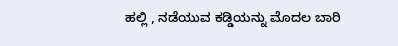ಹಲ್ಲಿ , ನಡೆಯುವ ಕಡ್ಡಿಯನ್ನು ಮೊದಲ ಬಾರಿ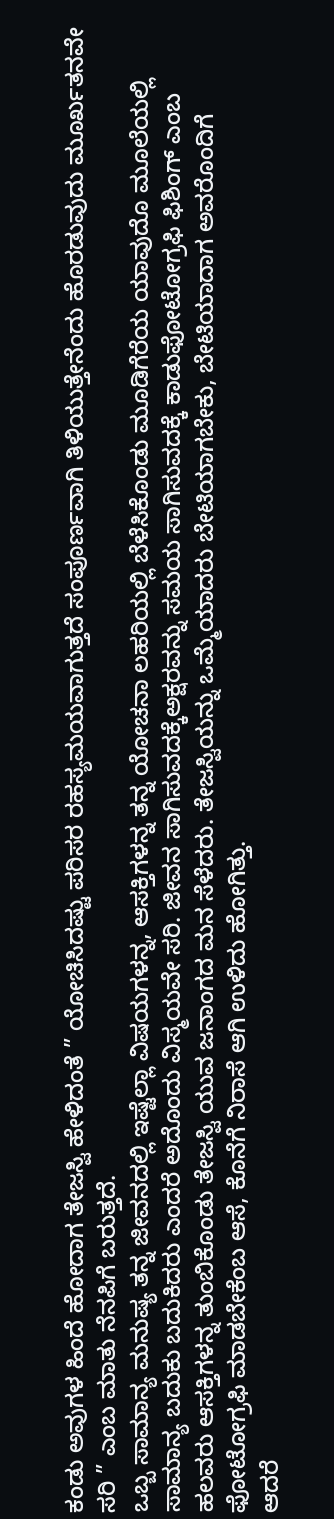ಕಂಡು ಅವುಗಳ ಹಿಂದೆ ಹೋದಾಗ ತೇಜಸ್ವಿ ಹೇಳಿದಂತೆ ” ಯೋಚಿಸಿದಷ್ಟು ಪರಿಸರ ರಹಸ್ಯಮಯವಾಗುತ್ತದೆ ಸಂಪೂರ್ಣವಾಗಿ ತಿಳಿಯುತ್ತೇನೆಂದು ಹೊರಡುವುದು ಮೂರ್ಖತನವೇ ಸರಿ ” ಎಂಬ ಮಾತು ನೆನಪಿಗೆ ಬರುತ್ತದೆ.
ಒಬ್ಬ ಸಾಮಾನ್ಯ ಮನುಷ್ಯ ತನ್ನ ಜೀವನದಲ್ಲಿ ಇಷ್ಟೆಲ್ಲಾ ವಿಷಯಗಳನ್ನ, ಆಸಕ್ತಿಗಳನ್ನ ತನ್ನ ಯೋಚನಾ ಲಹರಿಯಲ್ಲಿ ಬೆಳೆಸಿಕೊಂಡು ಮೂಡಿಗೆರೆಯ ಯಾವುದೊ ಮೂಲೆಯಲ್ಲಿ ಸಾಮಾನ್ಯ ಬದುಕು ಬದುಕಿದರು ಎಂದರೆ ಅದೊಂದು ವಿಸ್ಮಯವೇ ಸರಿ. ಜೀವನ ಸಾಗಿಸುವದಕ್ಕೆಅಕ್ಷರವನ್ನು ಸಮಯ ಸಾಗಿಸುವದಕ್ಕೆ ಕಾಡುಫೋಟೋಗ್ರಫಿ ಫಿಶಿಂಗ್ ಎಂಬ ಹಲವರು ಆಸಕ್ತಿಗಳನ್ನ ತುಂಬಿಕೊಂಡು ತೇಜಸ್ವಿ ಯುವ ಜನಾಂಗದ ಮನ ಸೆಳೆದರು. ತೇಜಸ್ವಿಯನ್ನು ಒಮ್ಮೆಯಾದರು ಬೇಟಿಯಾಗಬೇಕು, ಬೇಟಿಯಾದಾಗ ಅವರೊಂದಿಗೆ ಫೋಟೋಗ್ರಫಿ ಮಾಡಬೇಕೆಂಬ ಆಸೆ, ಕೊನೆಗೆ ನಿರಾಸೆ ಆಗಿ ಉಳಿದು ಹೋಗಿತ್ತು.
ಆದರೆ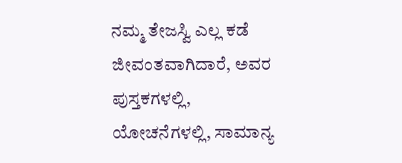ನಮ್ಮ ತೇಜಸ್ವಿ ಎಲ್ಲ ಕಡೆ ಜೀವಂತವಾಗಿದಾರೆ, ಅವರ ಪುಸ್ತಕಗಳಲ್ಲಿ, ಯೋಚನೆಗಳಲ್ಲಿ, ಸಾಮಾನ್ಯ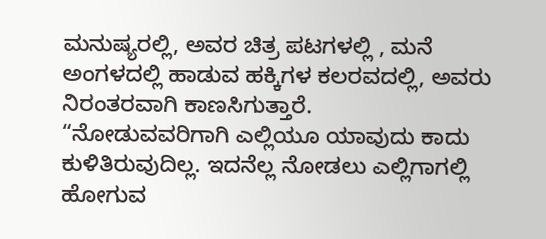ಮನುಷ್ಯರಲ್ಲಿ, ಅವರ ಚಿತ್ರ ಪಟಗಳಲ್ಲಿ , ಮನೆ ಅಂಗಳದಲ್ಲಿ ಹಾಡುವ ಹಕ್ಕಿಗಳ ಕಲರವದಲ್ಲಿ, ಅವರು ನಿರಂತರವಾಗಿ ಕಾಣಸಿಗುತ್ತಾರೆ.
“ನೋಡುವವರಿಗಾಗಿ ಎಲ್ಲಿಯೂ ಯಾವುದು ಕಾದು ಕುಳಿತಿರುವುದಿಲ್ಲ. ಇದನೆಲ್ಲ ನೋಡಲು ಎಲ್ಲಿಗಾಗಲ್ಲಿ ಹೋಗುವ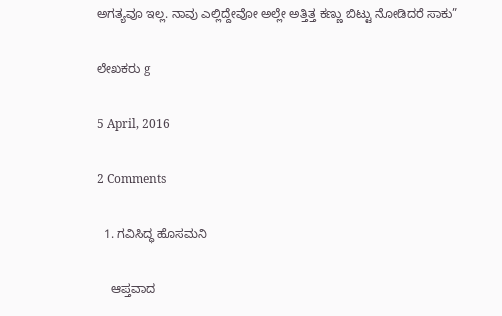ಅಗತ್ಯವೂ ಇಲ್ಲ. ನಾವು ಎಲ್ಲಿದ್ದೇವೋ ಅಲ್ಲೇ ಅತ್ತಿತ್ತ ಕಣ್ಣು ಬಿಟ್ಟು ನೋಡಿದರೆ ಸಾಕು”

ಲೇಖಕರು g

5 April, 2016

2 Comments

  1. ಗವಿಸಿದ್ಧ ಹೊಸಮನಿ

    ಆಪ್ತವಾದ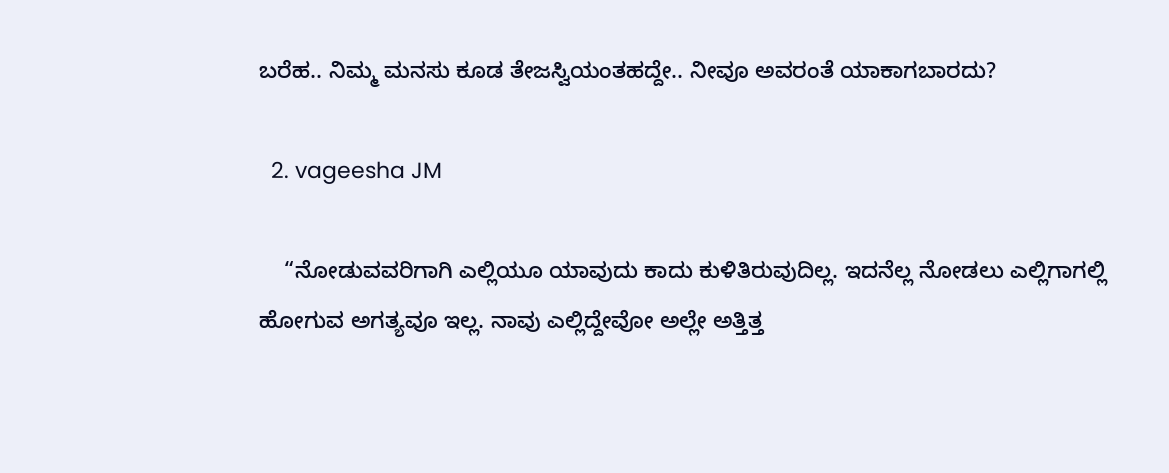ಬರೆಹ.. ನಿಮ್ಮ ಮನಸು ಕೂಡ ತೇಜಸ್ವಿಯಂತಹದ್ದೇ.. ನೀವೂ ಅವರಂತೆ ಯಾಕಾಗಬಾರದು?

  2. vageesha JM

    “ನೋಡುವವರಿಗಾಗಿ ಎಲ್ಲಿಯೂ ಯಾವುದು ಕಾದು ಕುಳಿತಿರುವುದಿಲ್ಲ. ಇದನೆಲ್ಲ ನೋಡಲು ಎಲ್ಲಿಗಾಗಲ್ಲಿ ಹೋಗುವ ಅಗತ್ಯವೂ ಇಲ್ಲ. ನಾವು ಎಲ್ಲಿದ್ದೇವೋ ಅಲ್ಲೇ ಅತ್ತಿತ್ತ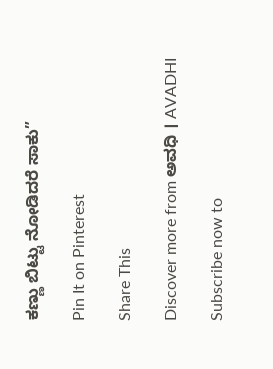ಕಣ್ಣು ಬಿಟ್ಟು ನೋಡಿದರೆ ಸಾಕು”

Pin It on Pinterest

Share This

Discover more from ಅವಧಿ । AVADHI

Subscribe now to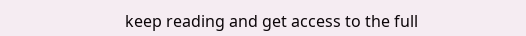keep reading and get access to the full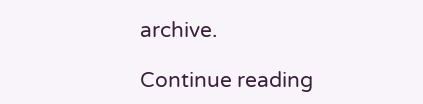archive.

Continue reading